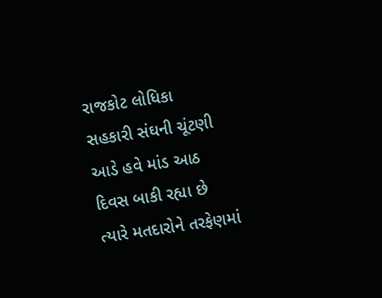રાજકોટ લોધિકા સહકારી સંઘની ચૂંટણી આડે હવે માંડ આઠ દિવસ બાકી રહ્યા છે ત્યારે મતદારોને તરફેણમાં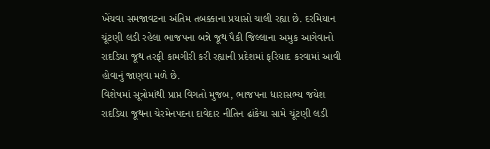ખેંચવા સમજાવટના અંતિમ તબક્કાના પ્રયાસો ચાલી રહ્યા છે. દરમિયાન ચૂંટણી લડી રહેલા ભાજપના બન્ને જૂથ પૈકી જિલ્લાના અમુક આગેવાનો રાદડિયા જૂથ તરફી કામગીરી કરી રહ્યાની પ્રદેશમાં ફરિયાદ કરવામાં આવી હોવાનું જાણવા મળે છે.
વિશેષમાં સૂત્રોમાંથી પ્રાપ્ત વિગતો મુજબ, ભાજપના ધારાસભ્ય જયેશ રાદડિયા જૂથના ચેરમેનપદના દાવેદાર નીતિન ઢાંકેચા સામે ચૂંટણી લડી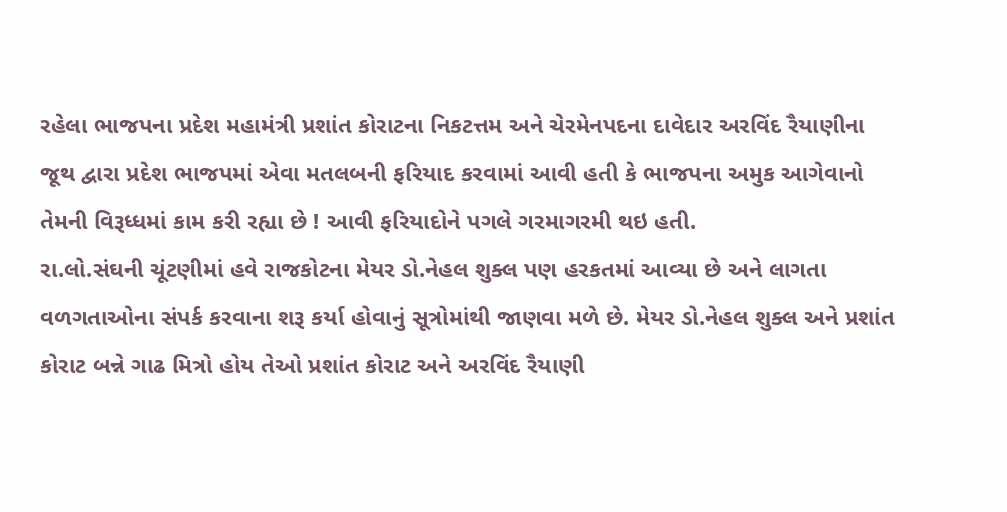રહેલા ભાજપના પ્રદેશ મહામંત્રી પ્રશાંત કોરાટના નિકટત્તમ અને ચેરમેનપદના દાવેદાર અરવિંદ રૈયાણીના જૂથ દ્વારા પ્રદેશ ભાજપમાં એવા મતલબની ફરિયાદ કરવામાં આવી હતી કે ભાજપના અમુક આગેવાનો તેમની વિરૂધ્ધમાં કામ કરી રહ્યા છે ! આવી ફરિયાદોને પગલે ગરમાગરમી થઇ હતી.
રા.લો.સંઘની ચૂંટણીમાં હવે રાજકોટના મેયર ડો.નેહલ શુક્લ પણ હરકતમાં આવ્યા છે અને લાગતા વળગતાઓના સંપર્ક કરવાના શરૂ કર્યા હોવાનું સૂત્રોમાંથી જાણવા મળે છે. મેયર ડો.નેહલ શુક્લ અને પ્રશાંત કોરાટ બન્ને ગાઢ મિત્રો હોય તેઓ પ્રશાંત કોરાટ અને અરવિંદ રૈયાણી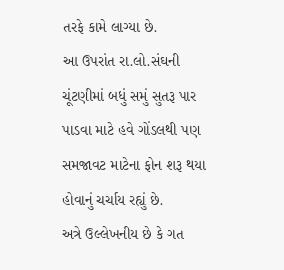તરફે કામે લાગ્યા છે.
આ ઉપરાંત રા.લો.સંઘની ચૂંટણીમાં બધું સમું સુતરૂ પાર પાડવા માટે હવે ગોંડલથી પણ સમજાવટ માટેના ફોન શરૂ થયા હોવાનું ચર્ચાય રહ્યું છે.
અત્રે ઉલ્લેખનીય છે કે ગત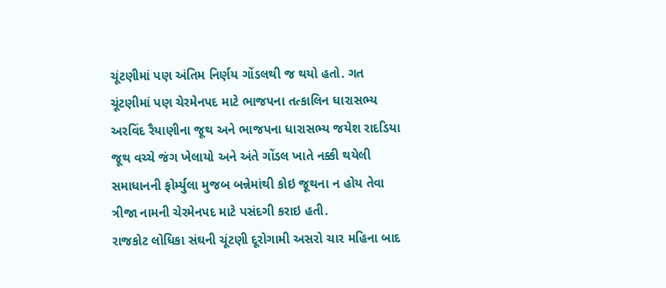ચૂંટણીમાં પણ અંતિમ નિર્ણય ગોંડલથી જ થયો હતો. ગત ચૂંટણીમાં પણ ચેરમેનપદ માટે ભાજપના તત્કાલિન ધારાસભ્ય અરવિંદ રૈયાણીના જૂથ અને ભાજપના ધારાસભ્ય જયેશ રાદડિયા જૂથ વચ્ચે જંગ ખેલાયો અને અંતે ગોંડલ ખાતે નક્કી થયેલી સમાધાનની ફોર્મ્યુલા મુજબ બન્નેમાંથી કોઇ જૂથના ન હોય તેવા ત્રીજા નામની ચેરમેનપદ માટે પસંદગી કરાઇ હતી.
રાજકોટ લોધિકા સંઘની ચૂંટણી દૂરોગામી અસરો ચાર મહિના બાદ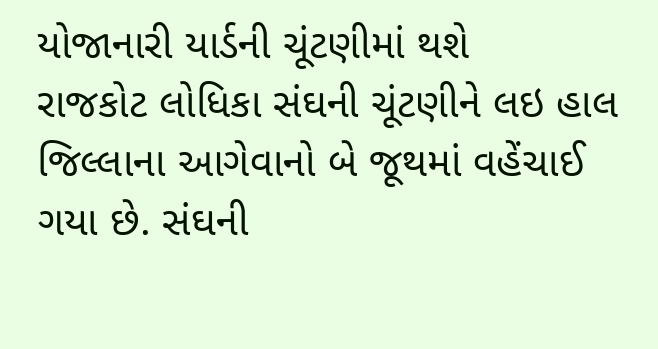યોજાનારી યાર્ડની ચૂંટણીમાં થશે
રાજકોટ લોધિકા સંઘની ચૂંટણીને લઇ હાલ જિલ્લાના આગેવાનો બે જૂથમાં વહેંચાઈ ગયા છે. સંઘની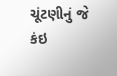ચૂંટણીનું જે કંઇ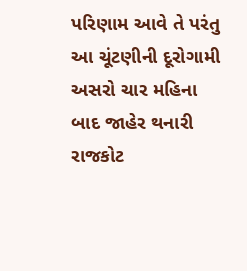પરિણામ આવે તે પરંતુ આ ચૂંટણીની દૂરોગામી અસરો ચાર મહિના બાદ જાહેર થનારી રાજકોટ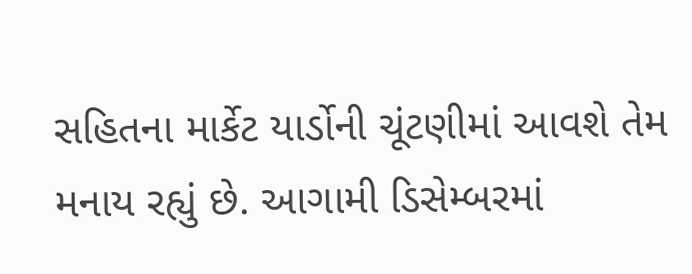સહિતના માર્કેટ યાર્ડોની ચૂંટણીમાં આવશે તેમ મનાય રહ્યું છે. આગામી ડિસેમ્બરમાં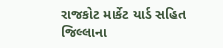રાજકોટ માર્કેટ યાર્ડ સહિત જિલ્લાના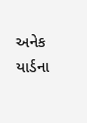અનેક યાર્ડના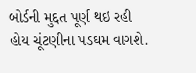બોર્ડની મુદ્દત પૂર્ણ થઇ રહી હોય ચૂંટણીના પડઘમ વાગશે.